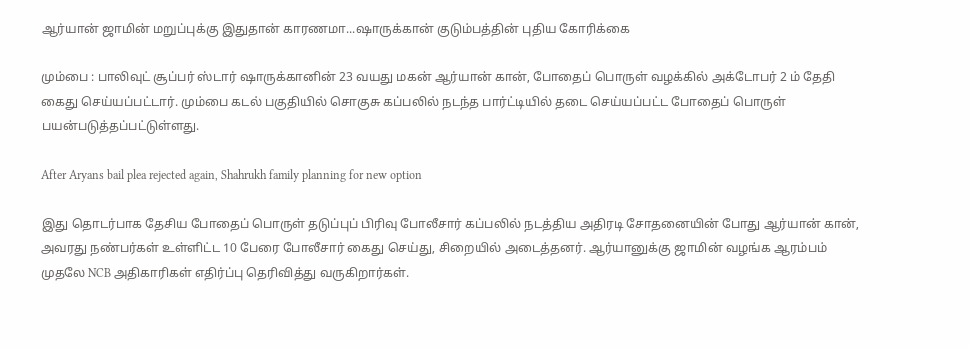ஆர்யான் ஜாமின் மறுப்புக்கு இதுதான் காரணமா...ஷாருக்கான் குடும்பத்தின் புதிய கோரிக்கை

மும்பை : பாலிவுட் சூப்பர் ஸ்டார் ஷாருக்கானின் 23 வயது மகன் ஆர்யான் கான், போதைப் பொருள் வழக்கில் அக்டோபர் 2 ம் தேதி கைது செய்யப்பட்டார். மும்பை கடல் பகுதியில் சொகுசு கப்பலில் நடந்த பார்ட்டியில் தடை செய்யப்பட்ட போதைப் பொருள் பயன்படுத்தப்பட்டுள்ளது.

After Aryans bail plea rejected again, Shahrukh family planning for new option

இது தொடர்பாக தேசிய போதைப் பொருள் தடுப்புப் பிரிவு போலீசார் கப்பலில் நடத்திய அதிரடி சோதனையின் போது ஆர்யான் கான், அவரது நண்பர்கள் உள்ளிட்ட 10 பேரை போலீசார் கைது செய்து, சிறையில் அடைத்தனர். ஆர்யானுக்கு ஜாமின் வழங்க ஆரம்பம் முதலே NCB அதிகாரிகள் எதிர்ப்பு தெரிவித்து வருகிறார்கள்.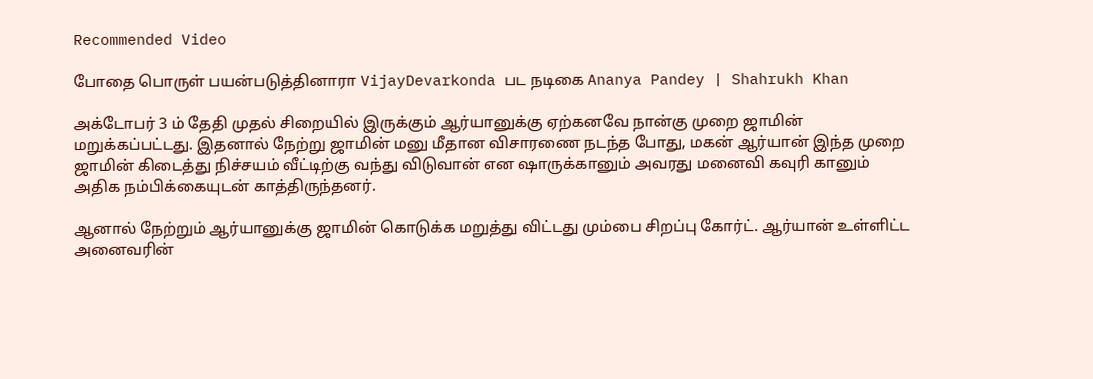Recommended Video

போதை பொருள் பயன்படுத்தினாரா VijayDevarkonda பட நடிகை Ananya Pandey | Shahrukh Khan

அக்டோபர் 3 ம் தேதி முதல் சிறையில் இருக்கும் ஆர்யானுக்கு ஏற்கனவே நான்கு முறை ஜாமின் மறுக்கப்பட்டது. இதனால் நேற்று ஜாமின் மனு மீதான விசாரணை நடந்த போது, மகன் ஆர்யான் இந்த முறை ஜாமின் கிடைத்து நிச்சயம் வீட்டிற்கு வந்து விடுவான் என ஷாருக்கானும் அவரது மனைவி கவுரி கானும் அதிக நம்பிக்கையுடன் காத்திருந்தனர்.

ஆனால் நேற்றும் ஆர்யானுக்கு ஜாமின் கொடுக்க மறுத்து விட்டது மும்பை சிறப்பு கோர்ட். ஆர்யான் உள்ளிட்ட அனைவரின்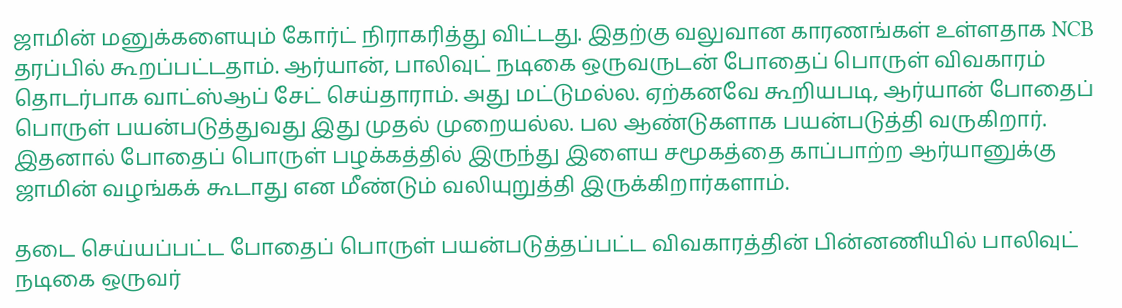ஜாமின் மனுக்களையும் கோர்ட் நிராகரித்து விட்டது. இதற்கு வலுவான காரணங்கள் உள்ளதாக NCB தரப்பில் கூறப்பட்டதாம். ஆர்யான், பாலிவுட் நடிகை ஒருவருடன் போதைப் பொருள் விவகாரம் தொடர்பாக வாட்ஸ்ஆப் சேட் செய்தாராம். அது மட்டுமல்ல. ஏற்கனவே கூறியபடி, ஆர்யான் போதைப் பொருள் பயன்படுத்துவது இது முதல் முறையல்ல. பல ஆண்டுகளாக பயன்படுத்தி வருகிறார். இதனால் போதைப் பொருள் பழக்கத்தில் இருந்து இளைய சமூகத்தை காப்பாற்ற ஆர்யானுக்கு ஜாமின் வழங்கக் கூடாது என மீண்டும் வலியுறுத்தி இருக்கிறார்களாம்.

தடை செய்யப்பட்ட போதைப் பொருள் பயன்படுத்தப்பட்ட விவகாரத்தின் பின்னணியில் பாலிவுட் நடிகை ஒருவர்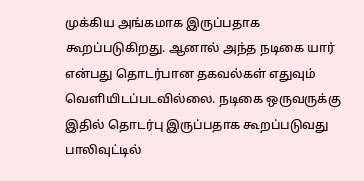முக்கிய அங்கமாக இருப்பதாக கூறப்படுகிறது. ஆனால் அந்த நடிகை யார் என்பது தொடர்பான தகவல்கள் எதுவும் வெளியிடப்படவில்லை. நடிகை ஒருவருக்கு இதில் தொடர்பு இருப்பதாக கூறப்படுவது பாலிவுட்டில்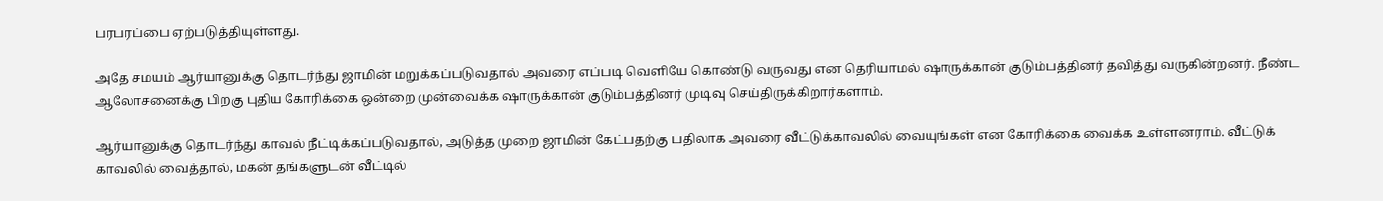பரபரப்பை ஏற்படுத்தியுள்ளது.

அதே சமயம் ஆர்யானுக்கு தொடர்ந்து ஜாமின் மறுக்கப்படுவதால் அவரை எப்படி வெளியே கொண்டு வருவது என தெரியாமல் ஷாருக்கான் குடும்பத்தினர் தவித்து வருகின்றனர். நீண்ட ஆலோசனைக்கு பிறகு புதிய கோரிக்கை ஒன்றை முன்வைக்க ஷாருக்கான் குடும்பத்தினர் முடிவு செய்திருக்கிறார்களாம்.

ஆர்யானுக்கு தொடர்ந்து காவல் நீட்டிக்கப்படுவதால், அடுத்த முறை ஜாமின் கேட்பதற்கு பதிலாக அவரை வீட்டுக்காவலில் வையுங்கள் என கோரிக்கை வைக்க உள்ளனராம். வீட்டுக் காவலில் வைத்தால், மகன் தங்களுடன் வீட்டில்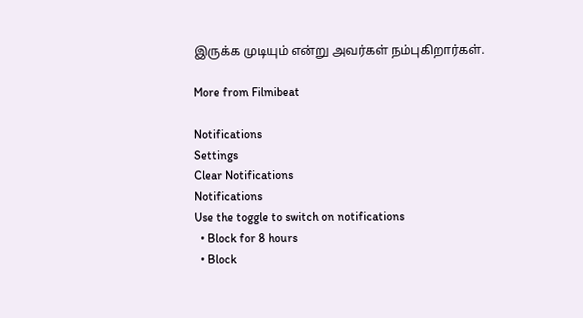இருக்க முடியும் என்று அவர்கள் நம்புகிறார்கள்.

More from Filmibeat

Notifications
Settings
Clear Notifications
Notifications
Use the toggle to switch on notifications
  • Block for 8 hours
  • Block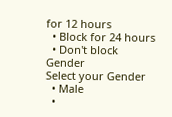for 12 hours
  • Block for 24 hours
  • Don't block
Gender
Select your Gender
  • Male
  •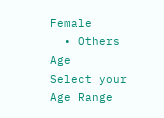Female
  • Others
Age
Select your Age Range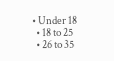• Under 18
  • 18 to 25
  • 26 to 35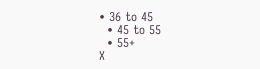• 36 to 45
  • 45 to 55
  • 55+
X